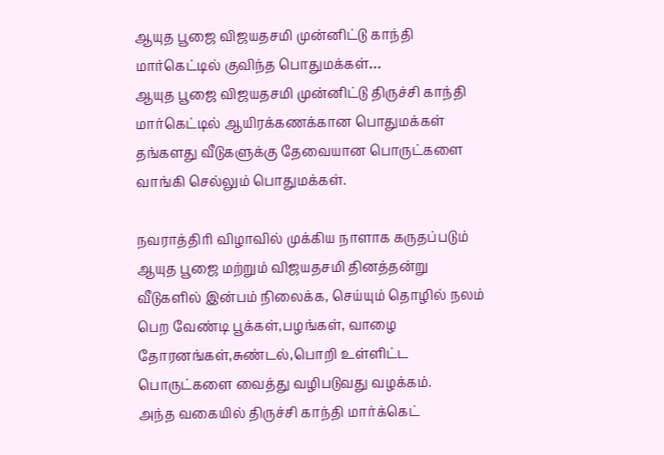ஆயுத பூஜை விஜயதசமி முன்னிட்டு காந்தி மார்கெட்டில் குவிந்த பொதுமக்கள்…
ஆயுத பூஜை விஜயதசமி முன்னிட்டு திருச்சி காந்தி மார்கெட்டில் ஆயிரக்கணக்கான பொதுமக்கள் தங்களது வீடுகளுக்கு தேவையான பொருட்களை வாங்கி செல்லும் பொதுமக்கள்.

நவராத்திரி விழாவில் முக்கிய நாளாக கருதப்படும் ஆயுத பூஜை மற்றும் விஜயதசமி தினத்தன்று வீடுகளில் இன்பம் நிலைக்க, செய்யும் தொழில் நலம் பெற வேண்டி பூக்கள்,பழங்கள், வாழை தோரனங்கள்,சுண்டல்,பொறி உள்ளிட்ட பொருட்களை வைத்து வழிபடுவது வழக்கம்.
அந்த வகையில் திருச்சி காந்தி மார்க்கெட்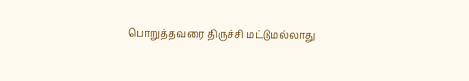பொறுத்தவரை திருச்சி மட்டுமல்லாது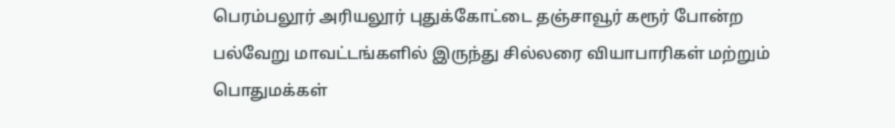பெரம்பலூர் அரியலூர் புதுக்கோட்டை தஞ்சாவூர் கரூர் போன்ற பல்வேறு மாவட்டங்களில் இருந்து சில்லரை வியாபாரிகள் மற்றும் பொதுமக்கள்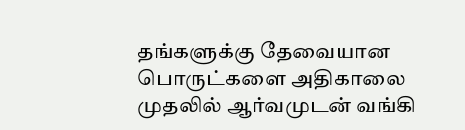தங்களுக்கு தேவையான பொருட்களை அதிகாலை முதலில் ஆர்வமுடன் வங்கி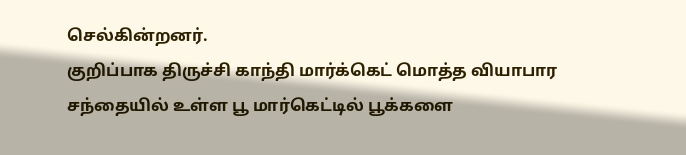செல்கின்றனர்.
குறிப்பாக திருச்சி காந்தி மார்க்கெட் மொத்த வியாபார சந்தையில் உள்ள பூ மார்கெட்டில் பூக்களை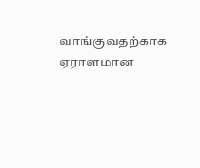வாங்குவதற்காக ஏராளமான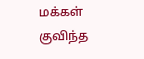மக்கள் குவிந்த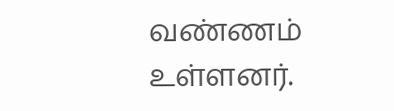வண்ணம் உள்ளனர்.